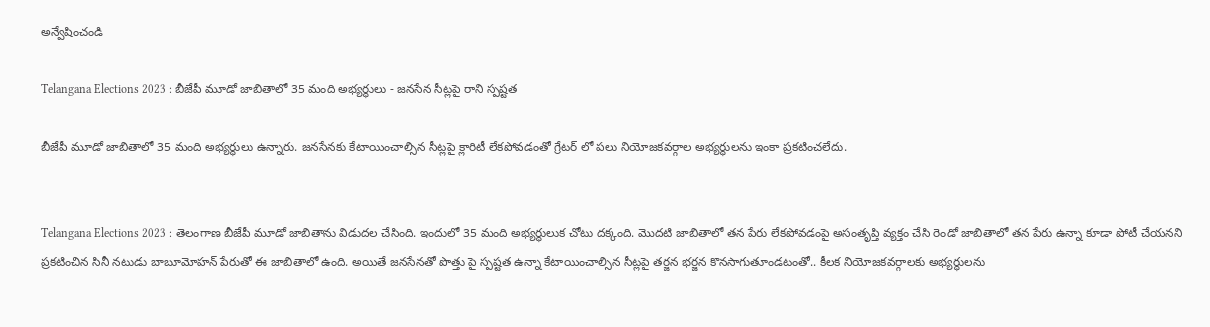అన్వేషించండి

Telangana Elections 2023 : బీజేపీ మూడో జాబితాలో 35 మంది అభ్యర్థులు - జనసేన సీట్లపై రాని స్పష్టత

బీజేపీ మూడో జాబితాలో 35 మంది అభ్యర్థులు ఉన్నారు. జనసేనకు కేటాయించాల్సిన సీట్లపై క్లారిటీ లేకపోవడంతో గ్రేటర్ లో పలు నియోజకవర్గాల అభ్యర్థులను ఇంకా ప్రకటించలేదు.


Telangana Elections 2023 : తెలంగాణ బీజేపీ మూడో జాబితాను విడుదల చేసింది. ఇందులో 35 మంది అభ్యర్థులుక చోటు దక్కంది. మొదటి జాబితాలో తన పేరు లేకపోవడంపై అసంతృప్తి వ్యక్తం చేసి రెండో జాబితాలో తన పేరు ఉన్నా కూడా పోటీ చేయనని ప్రకటించిన సినీ నటుడు బాబూమోహన్ పేరుతో ఈ జాబితాలో ఉంది. అయితే జనసేనతో పొత్తు పై స్పష్టత ఉన్నా కేటాయించాల్సిన సీట్లపై తర్జన భర్జన కొనసాగుతూండటంతో.. కీలక నియోజకవర్గాలకు అభ్యర్థులను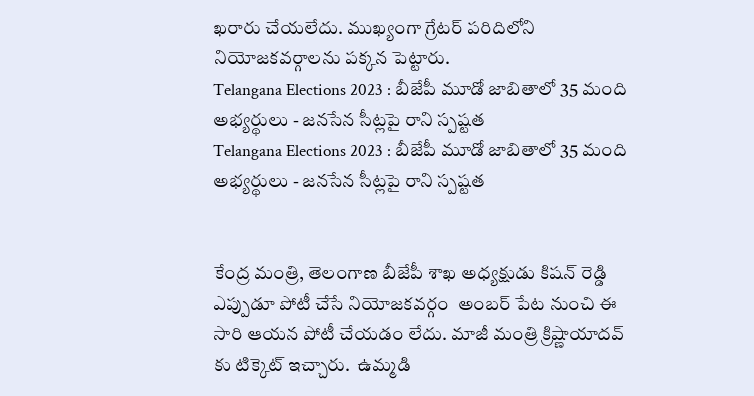ఖరారు చేయలేదు. ముఖ్యంగా గ్రేటర్ పరిదిలోని నియోజకవర్గాలను పక్కన పెట్టారు.
Telangana Elections 2023 : బీజేపీ మూడో జాబితాలో 35 మంది అభ్యర్థులు - జనసేన సీట్లపై రాని స్పష్టత
Telangana Elections 2023 : బీజేపీ మూడో జాబితాలో 35 మంది అభ్యర్థులు - జనసేన సీట్లపై రాని స్పష్టత


కేంద్ర మంత్రి, తెలంగాణ బీజేపీ శాఖ అధ్యక్షుడు కిషన్ రెడ్డి ఎప్పుడూ పోటీ చేసే నియోజకవర్గం  అంబర్ పేట నుంచి ఈ సారి ఆయన పోటీ చేయడం లేదు. మాజీ మంత్రి క్రిష్ణాయాదవ్ కు టిక్కెట్ ఇచ్చారు.  ఉమ్మడి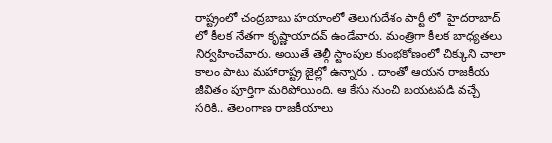రాష్ట్రంలో చంద్రబాబు హయాంలో తెలుగుదేశం పార్టీ లో  హైదరాబాద్ లో కీలక నేతగా కృష్ణాయాదవ్ ఉండేవారు. మంత్రిగా కీలక బాధ్యతలు నిర్వహించేవారు. అయితే తెల్గీ స్టాంపుల కుంభకోణంలో చిక్కుని చాలా కాలం పాటు మహారాష్ట్ర జైల్లో ఉన్నారు . దాంతో ఆయన రాజకీయ జీవితం పూర్తిగా మరిపోయింది. ఆ కేసు నుంచి బయటపడి వచ్చే సరికి.. తెలంగాణ రాజకీయాలు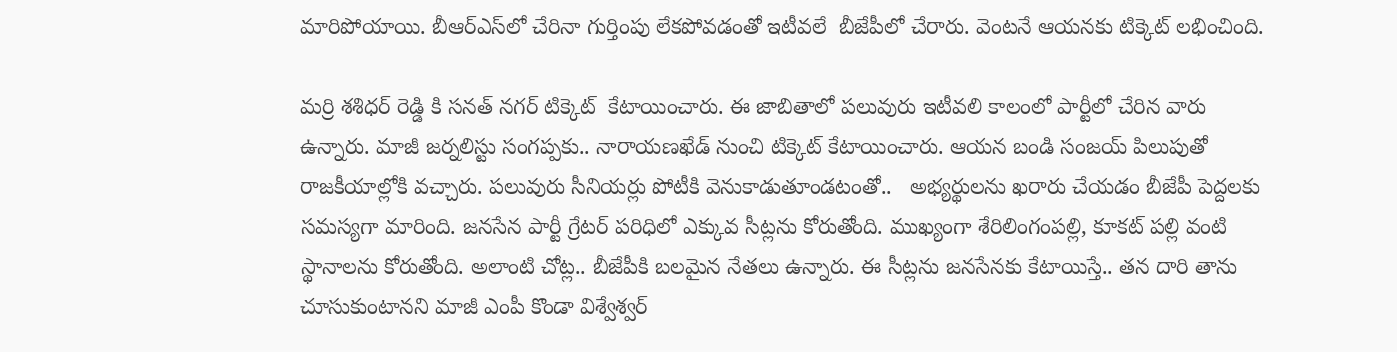మారిపోయాయి. బీఆర్ఎస్‌లో చేరినా గుర్తింపు లేకపోవడంతో ఇటీవలే  బీజేపీలో చేరారు. వెంటనే ఆయనకు టిక్కెట్ లభించింది.

మర్రి శశిధర్ రెడ్డి కి సనత్ నగర్ టిక్కెట్  కేటాయించారు. ఈ జాబితాలో పలువురు ఇటీవలి కాలంలో పార్టీలో చేరిన వారు ఉన్నారు. మాజీ జర్నలిస్టు సంగప్పకు.. నారాయణఖేడ్ నుంచి టిక్కెట్ కేటాయించారు. ఆయన బండి సంజయ్ పిలుపుతో  రాజకీయాల్లోకి వచ్చారు. పలువురు సీనియర్లు పోటీకి వెనుకాడుతూండటంతో..   అభ్యర్థులను ఖరారు చేయడం బీజేపీ పెద్దలకు సమస్యగా మారింది. జనసేన పార్టీ గ్రేటర్ పరిధిలో ఎక్కువ సీట్లను కోరుతోంది. ముఖ్యంగా శేరిలింగంపల్లి, కూకట్ పల్లి వంటి స్థానాలను కోరుతోంది. అలాంటి చోట్ల.. బీజేపీకి బలమైన నేతలు ఉన్నారు. ఈ సీట్లను జనసేనకు కేటాయిస్తే.. తన దారి తాను చూసుకుంటానని మాజీ ఎంపీ కొండా విశ్వేశ్వర్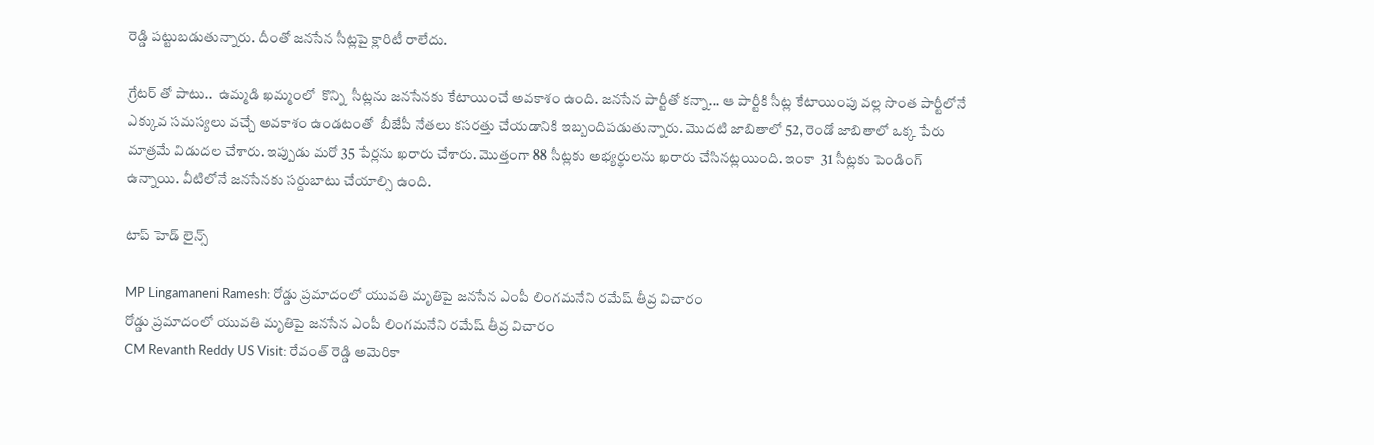రెడ్డి పట్టుబడుతున్నారు. దీంతో జనసేన సీట్లపై క్లారిటీ రాలేదు.

గ్రేటర్ తో పాటు..  ఉమ్మడి ఖమ్మంలో  కొన్ని  సీట్లను జనసేనకు కేటాయించే అవకాశం ఉంది. జనసేన పార్టీతో కన్నా... ఆ పార్టీకి సీట్ల కేటాయింపు వల్ల సొంత పార్టీలోనే ఎక్కువ సమస్యలు వచ్చే అవకాశం ఉండటంతో  బీజేపీ నేతలు కసరత్తు చేయడానికి ఇబ్బందిపడుతున్నారు. మొదటి జాబితాలో 52, రెండో జాబితాలో ఒక్క పేరు మాత్రమే విడుదల చేశారు. ఇప్పుడు మరో 35 పేర్లను ఖరారు చేశారు. మొత్తంగా 88 సీట్లకు అభ్యర్థులను ఖరారు చేసినట్లయింది. ఇంకా  31 సీట్లకు పెండింగ్ ఉన్నాయి. వీటిలోనే జనసేనకు సర్దుబాటు చేయాల్సి ఉంది.

టాప్ హెడ్ లైన్స్

MP Lingamaneni Ramesh: రోడ్డు ప్రమాదంలో యువతి మృతిపై జనసేన ఎంపీ లింగమనేని రమేష్ తీవ్ర విచారం
రోడ్డు ప్రమాదంలో యువతి మృతిపై జనసేన ఎంపీ లింగమనేని రమేష్ తీవ్ర విచారం
CM Revanth Reddy US Visit: రేవంత్ రెడ్డి అమెరికా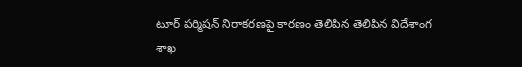టూర్ పర్మిషన్ నిరాకరణపై కారణం తెలిపిన తెలిపిన విదేశాంగ శాఖ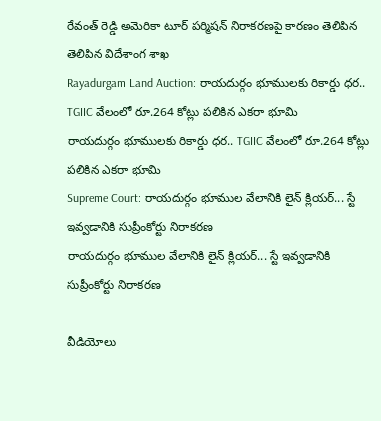రేవంత్ రెడ్డి అమెరికా టూర్ పర్మిషన్ నిరాకరణపై కారణం తెలిపిన తెలిపిన విదేశాంగ శాఖ
Rayadurgam Land Auction: రాయదుర్గం భూములకు రికార్డు ధర.. TGIIC వేలంలో రూ.264 కోట్లు పలికిన ఎకరా భూమి
రాయదుర్గం భూములకు రికార్డు ధర.. TGIIC వేలంలో రూ.264 కోట్లు పలికిన ఎకరా భూమి
Supreme Court: రాయదుర్గం భూముల వేలానికి లైన్ క్లియర్... స్టే ఇవ్వడానికి సుప్రీంకోర్టు నిరాకరణ
రాయదుర్గం భూముల వేలానికి లైన్ క్లియర్... స్టే ఇవ్వడానికి సుప్రీంకోర్టు నిరాకరణ

వీడియోలు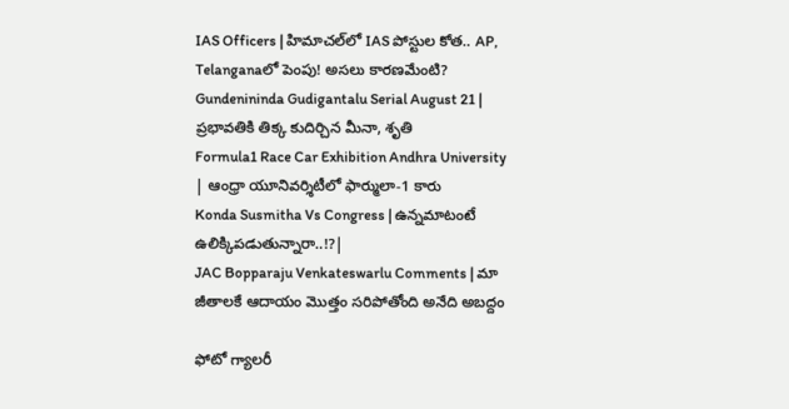IAS Officers | హిమాచల్‌లో IAS పోస్టుల కోత.. AP, Telanganaలో పెంపు! అసలు కారణమేంటి?
Gundenininda Gudigantalu Serial August 21 | ప్రభావతికి తిక్క కుదిర్చిన మీనా, శృతి
Formula1 Race Car Exhibition Andhra University | ఆంధ్రా యూనివర్శిటీలో ఫార్ములా-1 కారు
Konda Susmitha Vs Congress | ఉన్నమాటంటే ఉలిక్కిపడుతున్నారా..!?|
JAC Bopparaju Venkateswarlu Comments | మా జీతాలకే ఆదాయం మొత్తం సరిపోతోంది అనేది అబద్దం

ఫోటో గ్యాలరీ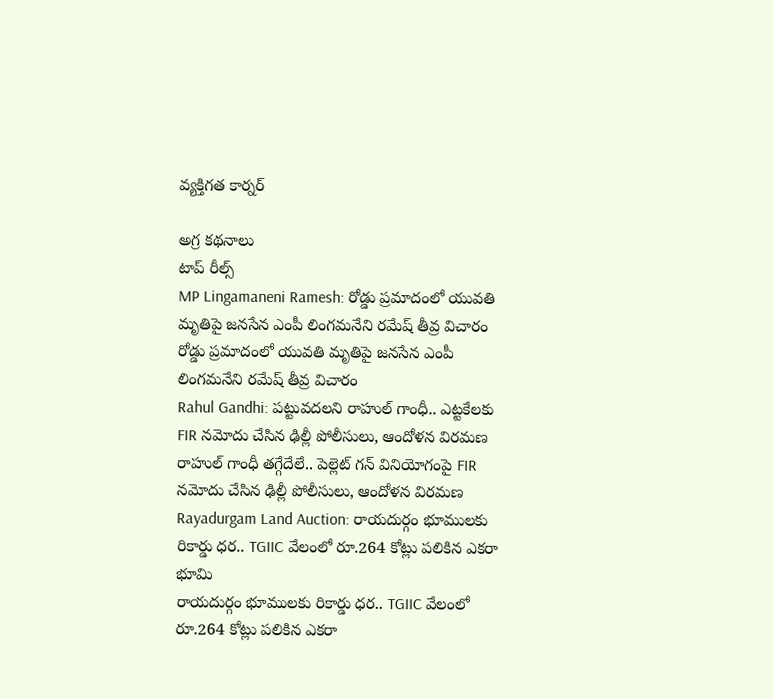వ్యక్తిగత కార్నర్

అగ్ర కథనాలు
టాప్ రీల్స్
MP Lingamaneni Ramesh: రోడ్డు ప్రమాదంలో యువతి మృతిపై జనసేన ఎంపీ లింగమనేని రమేష్ తీవ్ర విచారం
రోడ్డు ప్రమాదంలో యువతి మృతిపై జనసేన ఎంపీ లింగమనేని రమేష్ తీవ్ర విచారం
Rahul Gandhi: పట్టువదలని రాహుల్ గాంధీ.. ఎట్టకేలకు FIR నమోదు చేసిన ఢిల్లీ పోలీసులు, ఆందోళన విరమణ
రాహుల్ గాంధీ తగ్గేదేలే.. పెల్లెట్ గన్ వినియోగంపై FIR నమోదు చేసిన ఢిల్లీ పోలీసులు, ఆందోళన విరమణ
Rayadurgam Land Auction: రాయదుర్గం భూములకు రికార్డు ధర.. TGIIC వేలంలో రూ.264 కోట్లు పలికిన ఎకరా భూమి
రాయదుర్గం భూములకు రికార్డు ధర.. TGIIC వేలంలో రూ.264 కోట్లు పలికిన ఎకరా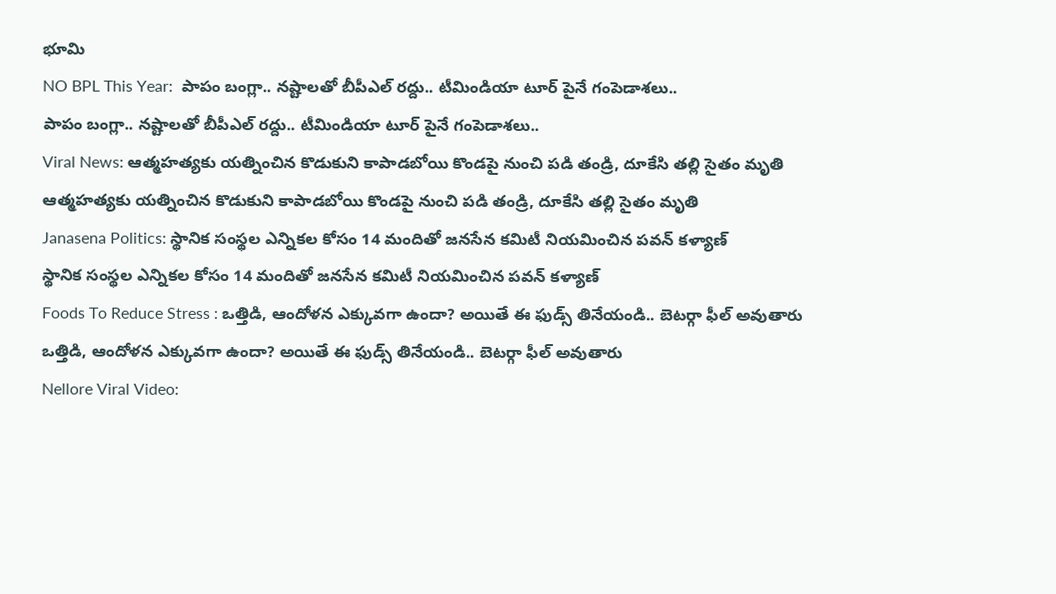భూమి
NO BPL This Year:  పాపం బంగ్లా.. న‌ష్టాల‌తో బీపీఎల్ ర‌ద్దు.. టీమిండియా టూర్ పైనే గంపెడాశలు..
పాపం బంగ్లా.. న‌ష్టాల‌తో బీపీఎల్ ర‌ద్దు.. టీమిండియా టూర్ పైనే గంపెడాశలు..
Viral News: ఆత్మహత్యకు యత్నించిన కొడుకుని కాపాడబోయి కొండపై నుంచి పడి తండ్రి, దూకేసి తల్లి సైతం మృతి
ఆత్మహత్యకు యత్నించిన కొడుకుని కాపాడబోయి కొండపై నుంచి పడి తండ్రి, దూకేసి తల్లి సైతం మృతి
Janasena Politics: స్థానిక సంస్థల ఎన్నికల కోసం 14 మందితో జనసేన కమిటీ నియమించిన పవన్ కళ్యాణ్
స్థానిక సంస్థల ఎన్నికల కోసం 14 మందితో జనసేన కమిటీ నియమించిన పవన్ కళ్యాణ్
Foods To Reduce Stress : ఒత్తిడి, ఆందోళన ఎక్కువగా ఉందా? అయితే ఈ ఫుడ్స్ తినేయండి.. బెటర్గా ఫీల్ అవుతారు
ఒత్తిడి, ఆందోళన ఎక్కువగా ఉందా? అయితే ఈ ఫుడ్స్ తినేయండి.. బెటర్గా ఫీల్ అవుతారు
Nellore Viral Video: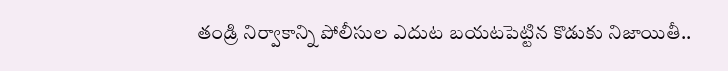తండ్రి నిర్వాకాన్ని పోలీసుల ఎదుట బయటపెట్టిన కొడుకు నిజాయితీ..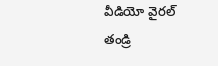వీడియో వైరల్
తండ్రి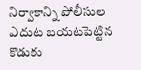నిర్వాకాన్ని పోలీసుల ఎదుట బయటపెట్టిన కొడుకు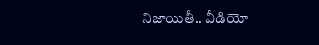నిజాయితీ.. వీడియో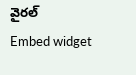వైరల్
Embed widget